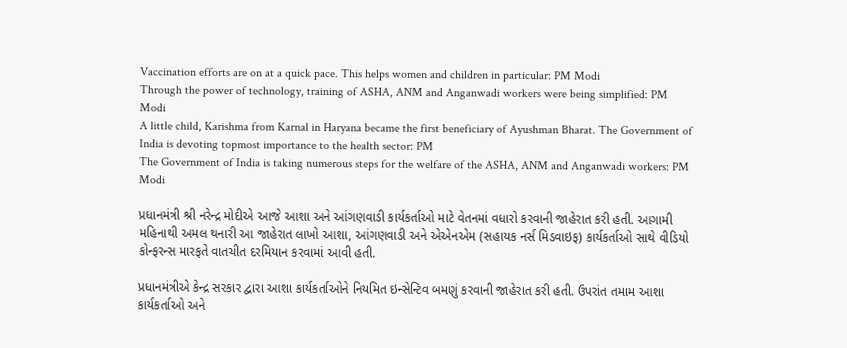Vaccination efforts are on at a quick pace. This helps women and children in particular: PM Modi
Through the power of technology, training of ASHA, ANM and Anganwadi workers were being simplified: PM Modi
A little child, Karishma from Karnal in Haryana became the first beneficiary of Ayushman Bharat. The Government of India is devoting topmost importance to the health sector: PM
The Government of India is taking numerous steps for the welfare of the ASHA, ANM and Anganwadi workers: PM Modi

પ્રધાનમંત્રી શ્રી નરેન્દ્ર મોદીએ આજે આશા અને આંગણવાડી કાર્યકર્તાઓ માટે વેતનમાં વધારો કરવાની જાહેરાત કરી હતી. આગામી મહિનાથી અમલ થનારી આ જાહેરાત લાખો આશા, આંગણવાડી અને એએનએમ (સહાયક નર્સ મિડવાઇફ) કાર્યકર્તાઓ સાથે વીડિયો કોન્ફરન્સ મારફતે વાતચીત દરમિયાન કરવામાં આવી હતી.

પ્રધાનમંત્રીએ કેન્દ્ર સરકાર દ્વારા આશા કાર્યકર્તાઓને નિયમિત ઇન્સેન્ટિવ બમણું કરવાની જાહેરાત કરી હતી. ઉપરાંત તમામ આશા કાર્યકર્તાઓ અને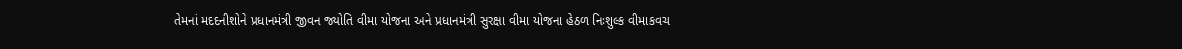તેમનાં મદદનીશોને પ્રધાનમંત્રી જીવન જ્યોતિ વીમા યોજના અને પ્રધાનમંત્રી સુરક્ષા વીમા યોજના હેઠળ નિઃશુલ્ક વીમાકવચ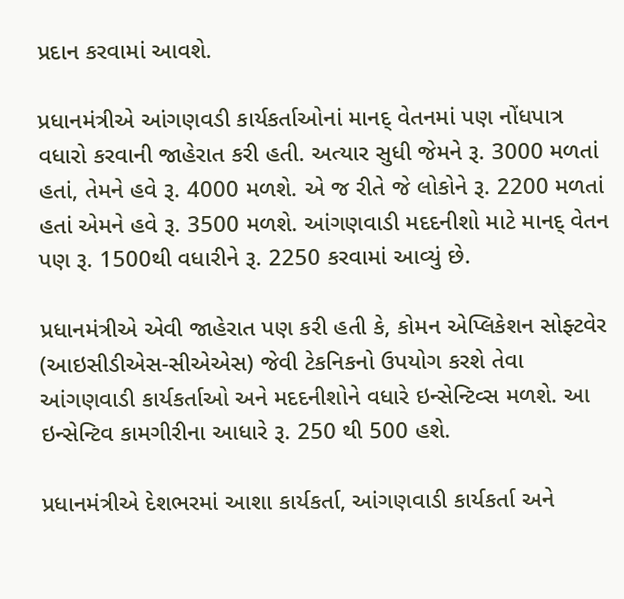પ્રદાન કરવામાં આવશે.

પ્રધાનમંત્રીએ આંગણવડી કાર્યકર્તાઓનાં માનદ્ વેતનમાં પણ નોંધપાત્ર વધારો કરવાની જાહેરાત કરી હતી. અત્યાર સુધી જેમને રૂ. 3000 મળતાં હતાં, તેમને હવે રૂ. 4000 મળશે. એ જ રીતે જે લોકોને રૂ. 2200 મળતાં હતાં એમને હવે રૂ. 3500 મળશે. આંગણવાડી મદદનીશો માટે માનદ્ વેતન પણ રૂ. 1500થી વધારીને રૂ. 2250 કરવામાં આવ્યું છે.

પ્રધાનમંત્રીએ એવી જાહેરાત પણ કરી હતી કે, કોમન એપ્લિકેશન સોફ્ટવેર (આઇસીડીએસ-સીએએસ) જેવી ટેકનિકનો ઉપયોગ કરશે તેવા આંગણવાડી કાર્યકર્તાઓ અને મદદનીશોને વધારે ઇન્સેન્ટિવ્સ મળશે. આ ઇન્સેન્ટિવ કામગીરીના આધારે રૂ. 250 થી 500 હશે.

પ્રધાનમંત્રીએ દેશભરમાં આશા કાર્યકર્તા, આંગણવાડી કાર્યકર્તા અને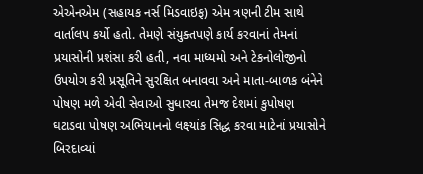એએનએમ (સહાયક નર્સ મિડવાઇફ) એમ ત્રણની ટીમ સાથે વાર્તાલપ કર્યો હતો. તેમણે સંયુક્તપણે કાર્ય કરવાનાં તેમનાં પ્રયાસોની પ્રશંસા કરી હતી, નવા માધ્યમો અને ટેકનોલોજીનો ઉપયોગ કરી પ્રસૂતિને સુરક્ષિત બનાવવા અને માતા-બાળક બંનેને પોષણ મળે એવી સેવાઓ સુધારવા તેમજ દેશમાં કુપોષણ ઘટાડવા પોષણ અભિયાનનો લક્ષ્યાંક સિદ્ધ કરવા માટેનાં પ્રયાસોને બિરદાવ્યાં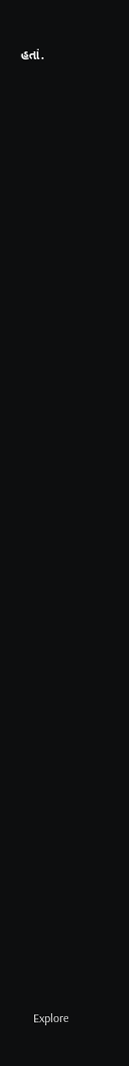હતાં.























































Explore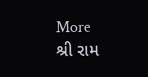More
શ્રી રામ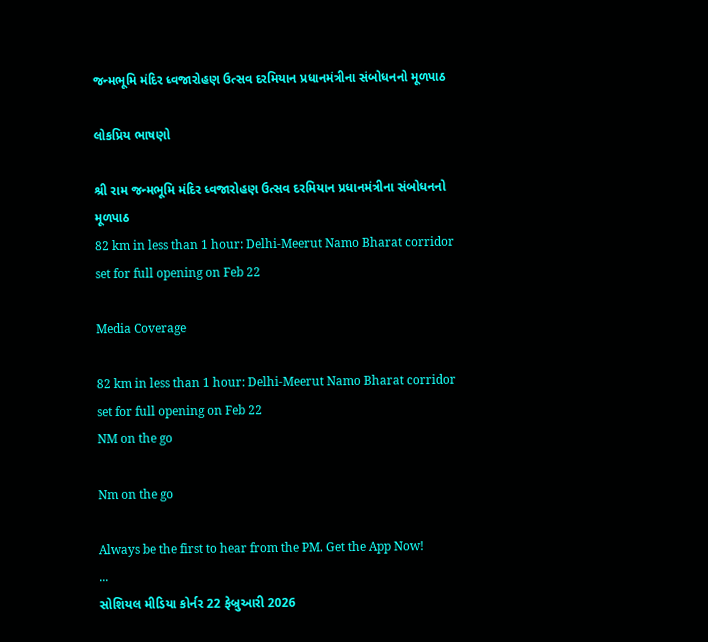જન્મભૂમિ મંદિર ધ્વજારોહણ ઉત્સવ દરમિયાન પ્રધાનમંત્રીના સંબોધનનો મૂળપાઠ

લોકપ્રિય ભાષણો

શ્રી રામ જન્મભૂમિ મંદિર ધ્વજારોહણ ઉત્સવ દરમિયાન પ્રધાનમંત્રીના સંબોધનનો મૂળપાઠ
82 km in less than 1 hour: Delhi-Meerut Namo Bharat corridor set for full opening on Feb 22

Media Coverage

82 km in less than 1 hour: Delhi-Meerut Namo Bharat corridor set for full opening on Feb 22
NM on the go

Nm on the go

Always be the first to hear from the PM. Get the App Now!
...
સોશિયલ મીડિયા કોર્નર 22 ફેબ્રુઆરી 2026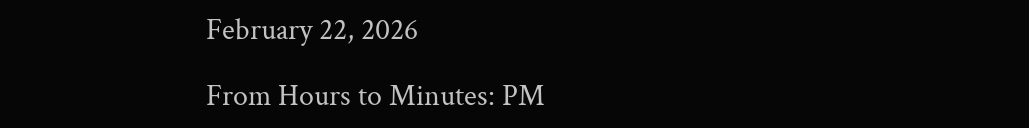February 22, 2026

From Hours to Minutes: PM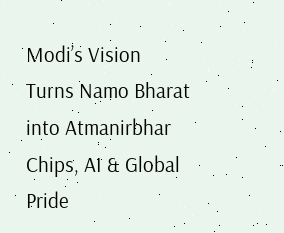Modi’s Vision Turns Namo Bharat into Atmanirbhar Chips, AI & Global Pride